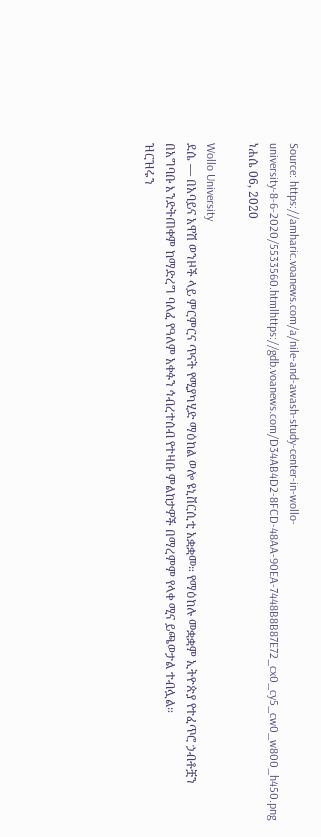Source: https://amharic.voanews.com/a/nile-and-awash-study-center-in-wollo-university-8-6-2020/5533560.htmlhttps://gdb.voanews.com/D34AB4D2-8FCD-48AA-90EA-7448B8B87E72_cx0_cy5_cw0_w800_h450.png
ነሐሴ 06, 2020

Wollo University
ደሴ — በአባይና አዋሽ ወንዞች ላይ ምርምርና ጥናት የሚያካሂድ ማዕከል ወሎ ዩኒቨርሲቲ አቋቋመ። የማዕከሉ መቋቋም ኢትዮጵያ የተፈጥሮ ኃብቶቿን በአግባቡ እንድትጠቀም ከማድረግ ባለፈ የዓለም አቀፉን ኅብረተሰብ የተዛቡ ምልከታዎች በማረምም የላቀ ሚና ይጫወታል ተብሏል።
ዝርዝሩን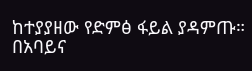ከተያያዘው የድምፅ ፋይል ያዳምጡ።
በአባይና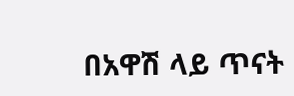በአዋሽ ላይ ጥናት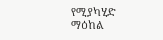የሚያካሂድ ማዕከል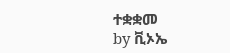ተቋቋመ
by ቪኦኤ